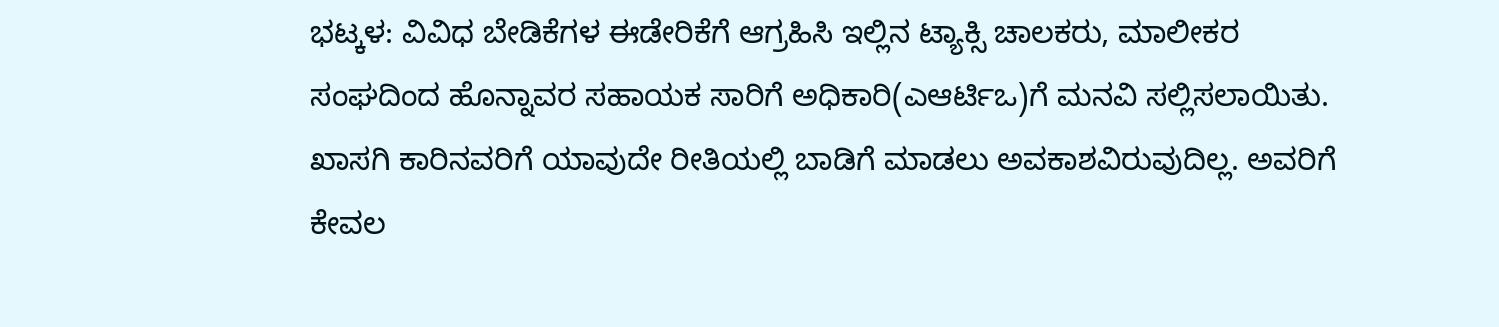ಭಟ್ಕಳ: ವಿವಿಧ ಬೇಡಿಕೆಗಳ ಈಡೇರಿಕೆಗೆ ಆಗ್ರಹಿಸಿ ಇಲ್ಲಿನ ಟ್ಯಾಕ್ಸಿ ಚಾಲಕರು, ಮಾಲೀಕರ ಸಂಘದಿಂದ ಹೊನ್ನಾವರ ಸಹಾಯಕ ಸಾರಿಗೆ ಅಧಿಕಾರಿ(ಎಆರ್ಟಿಒ)ಗೆ ಮನವಿ ಸಲ್ಲಿಸಲಾಯಿತು.
ಖಾಸಗಿ ಕಾರಿನವರಿಗೆ ಯಾವುದೇ ರೀತಿಯಲ್ಲಿ ಬಾಡಿಗೆ ಮಾಡಲು ಅವಕಾಶವಿರುವುದಿಲ್ಲ. ಅವರಿಗೆ ಕೇವಲ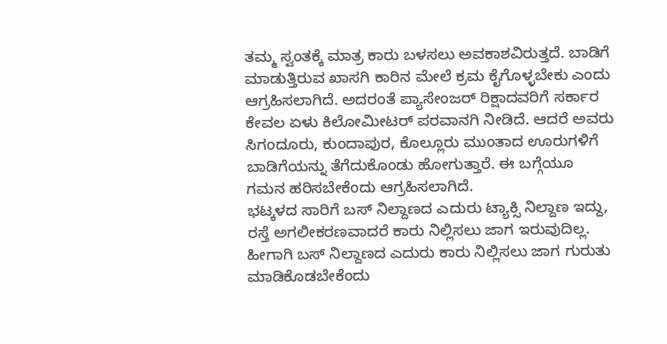ತಮ್ಮ ಸ್ವಂತಕ್ಕೆ ಮಾತ್ರ ಕಾರು ಬಳಸಲು ಅವಕಾಶವಿರುತ್ತದೆ. ಬಾಡಿಗೆ ಮಾಡುತ್ತಿರುವ ಖಾಸಗಿ ಕಾರಿನ ಮೇಲೆ ಕ್ರಮ ಕೈಗೊಳ್ಳಬೇಕು ಎಂದು ಆಗ್ರಹಿಸಲಾಗಿದೆ. ಅದರಂತೆ ಪ್ಯಾಸೇಂಜರ್ ರಿಕ್ಷಾದವರಿಗೆ ಸರ್ಕಾರ ಕೇವಲ ಏಳು ಕಿಲೋಮೀಟರ್ ಪರವಾನಗಿ ನೀಡಿದೆ. ಆದರೆ ಅವರು ಸಿಗಂದೂರು, ಕುಂದಾಪುರ, ಕೊಲ್ಲೂರು ಮುಂತಾದ ಊರುಗಳಿಗೆ ಬಾಡಿಗೆಯನ್ನು ತೆಗೆದುಕೊಂಡು ಹೋಗುತ್ತಾರೆ. ಈ ಬಗ್ಗೆಯೂ ಗಮನ ಹರಿಸಬೇಕೆಂದು ಆಗ್ರಹಿಸಲಾಗಿದೆ.
ಭಟ್ಕಳದ ಸಾರಿಗೆ ಬಸ್ ನಿಲ್ದಾಣದ ಎದುರು ಟ್ಯಾಕ್ಸಿ ನಿಲ್ದಾಣ ಇದ್ದು, ರಸ್ತೆ ಅಗಲೀಕರಣವಾದರೆ ಕಾರು ನಿಲ್ಲಿಸಲು ಜಾಗ ಇರುವುದಿಲ್ಲ. ಹೀಗಾಗಿ ಬಸ್ ನಿಲ್ದಾಣದ ಎದುರು ಕಾರು ನಿಲ್ಲಿಸಲು ಜಾಗ ಗುರುತು ಮಾಡಿಕೊಡಬೇಕೆಂದು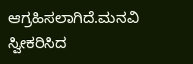ಆಗ್ರಹಿಸಲಾಗಿದೆ.ಮನವಿ ಸ್ವೀಕರಿಸಿದ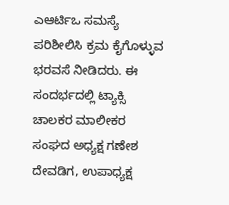ಎಆರ್ಟಿಒ ಸಮಸ್ಯೆ ಪರಿಶೀಲಿಸಿ ಕ್ರಮ ಕೈಗೊಳ್ಳುವ ಭರವಸೆ ನೀಡಿದರು. ಈ ಸಂದರ್ಭದಲ್ಲಿ ಟ್ಯಾಕ್ಸಿ ಚಾಲಕರ ಮಾಲೀಕರ ಸಂಘದ ಅಧ್ಯಕ್ಷ ಗಣೇಶ ದೇವಡಿಗ, ಉಪಾಧ್ಯಕ್ಷ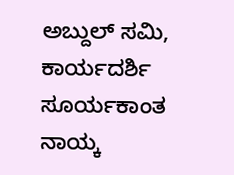ಅಬ್ದುಲ್ ಸಮಿ, ಕಾರ್ಯದರ್ಶಿ ಸೂರ್ಯಕಾಂತ ನಾಯ್ಕ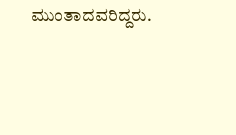ಮುಂತಾದವರಿದ್ದರು.